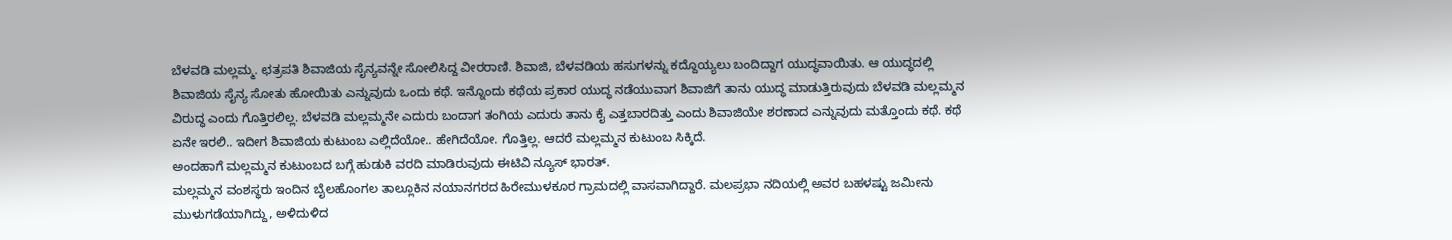ಬೆಳವಡಿ ಮಲ್ಲಮ್ಮ. ಛತ್ರಪತಿ ಶಿವಾಜಿಯ ಸೈನ್ಯವನ್ನೇ ಸೋಲಿಸಿದ್ದ ವೀರರಾಣಿ. ಶಿವಾಜಿ, ಬೆಳವಡಿಯ ಹಸುಗಳನ್ನು ಕದ್ದೊಯ್ಯಲು ಬಂದಿದ್ದಾಗ ಯುದ್ಧವಾಯಿತು. ಆ ಯುದ್ಧದಲ್ಲಿ ಶಿವಾಜಿಯ ಸೈನ್ಯ ಸೋತು ಹೋಯಿತು ಎನ್ನುವುದು ಒಂದು ಕಥೆ. ಇನ್ನೊಂದು ಕಥೆಯ ಪ್ರಕಾರ ಯುದ್ಧ ನಡೆಯುವಾಗ ಶಿವಾಜಿಗೆ ತಾನು ಯುದ್ಧ ಮಾಡುತ್ತಿರುವುದು ಬೆಳವಡಿ ಮಲ್ಲಮ್ಮನ ವಿರುದ್ಧ ಎಂದು ಗೊತ್ತಿರಲಿಲ್ಲ. ಬೆಳವಡಿ ಮಲ್ಲಮ್ಮನೇ ಎದುರು ಬಂದಾಗ ತಂಗಿಯ ಎದುರು ತಾನು ಕೈ ಎತ್ತಬಾರದಿತ್ತು ಎಂದು ಶಿವಾಜಿಯೇ ಶರಣಾದ ಎನ್ನುವುದು ಮತ್ತೊಂದು ಕಥೆ. ಕಥೆ ಏನೇ ಇರಲಿ.. ಇದೀಗ ಶಿವಾಜಿಯ ಕುಟುಂಬ ಎಲ್ಲಿದೆಯೋ.. ಹೇಗಿದೆಯೋ. ಗೊತ್ತಿಲ್ಲ. ಆದರೆ ಮಲ್ಲಮ್ಮನ ಕುಟುಂಬ ಸಿಕ್ಕಿದೆ.
ಅಂದಹಾಗೆ ಮಲ್ಲಮ್ಮನ ಕುಟುಂಬದ ಬಗ್ಗೆ ಹುಡುಕಿ ವರದಿ ಮಾಡಿರುವುದು ಈಟಿವಿ ನ್ಯೂಸ್ ಭಾರತ್.
ಮಲ್ಲಮ್ಮನ ವಂಶಸ್ಥರು ಇಂದಿನ ಬೈಲಹೊಂಗಲ ತಾಲ್ಲೂಕಿನ ನಯಾನಗರದ ಹಿರೇಮುಳಕೂರ ಗ್ರಾಮದಲ್ಲಿ ವಾಸವಾಗಿದ್ದಾರೆ. ಮಲಪ್ರಭಾ ನದಿಯಲ್ಲಿ ಅವರ ಬಹಳಷ್ಟು ಜಮೀನು ಮುಳುಗಡೆಯಾಗಿದ್ದು, ಅಳಿದುಳಿದ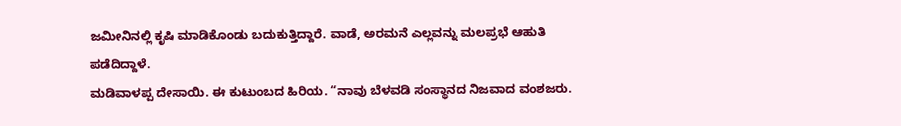ಜಮೀನಿನಲ್ಲಿ ಕೃಷಿ ಮಾಡಿಕೊಂಡು ಬದುಕುತ್ತಿದ್ದಾರೆ. ವಾಡೆ, ಅರಮನೆ ಎಲ್ಲವನ್ನು ಮಲಪ್ರಭೆ ಆಹುತಿ ಪಡೆದಿದ್ದಾಳೆ.
ಮಡಿವಾಳಪ್ಪ ದೇಸಾಯಿ. ಈ ಕುಟುಂಬದ ಹಿರಿಯ. “ನಾವು ಬೆಳವಡಿ ಸಂಸ್ಥಾನದ ನಿಜವಾದ ವಂಶಜರು.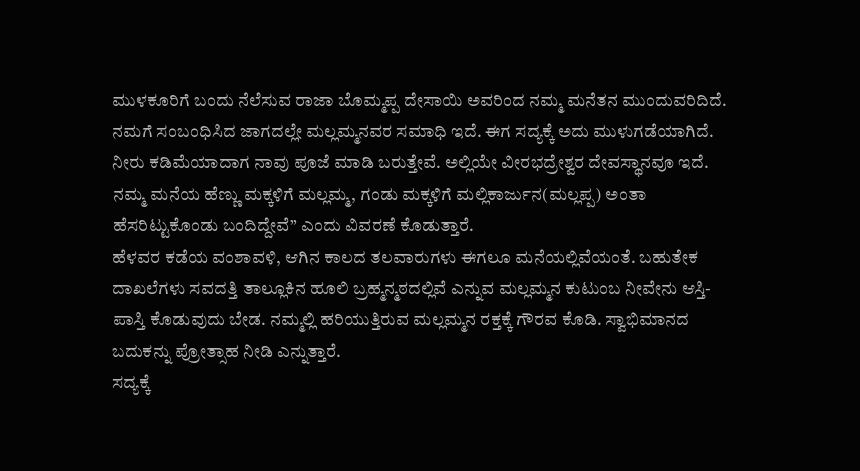ಮುಳಕೂರಿಗೆ ಬಂದು ನೆಲೆಸುವ ರಾಜಾ ಬೊಮ್ಮಪ್ಪ ದೇಸಾಯಿ ಅವರಿಂದ ನಮ್ಮ ಮನೆತನ ಮುಂದುವರಿದಿದೆ. ನಮಗೆ ಸಂಬಂಧಿಸಿದ ಜಾಗದಲ್ಲೇ ಮಲ್ಲಮ್ಮನವರ ಸಮಾಧಿ ಇದೆ. ಈಗ ಸದ್ಯಕ್ಕೆ ಅದು ಮುಳುಗಡೆಯಾಗಿದೆ. ನೀರು ಕಡಿಮೆಯಾದಾಗ ನಾವು ಪೂಜೆ ಮಾಡಿ ಬರುತ್ತೇವೆ. ಅಲ್ಲಿಯೇ ವೀರಭದ್ರೇಶ್ವರ ದೇವಸ್ಥಾನವೂ ಇದೆ. ನಮ್ಮ ಮನೆಯ ಹೆಣ್ಣು ಮಕ್ಕಳಿಗೆ ಮಲ್ಲಮ್ಮ, ಗಂಡು ಮಕ್ಕಳಿಗೆ ಮಲ್ಲಿಕಾರ್ಜುನ(ಮಲ್ಲಪ್ಪ) ಅಂತಾ ಹೆಸರಿಟ್ಟುಕೊಂಡು ಬಂದಿದ್ದೇವೆ” ಎಂದು ವಿವರಣೆ ಕೊಡುತ್ತಾರೆ.
ಹೆಳವರ ಕಡೆಯ ವಂಶಾವಳಿ, ಆಗಿನ ಕಾಲದ ತಲವಾರುಗಳು ಈಗಲೂ ಮನೆಯಲ್ಲಿವೆಯಂತೆ. ಬಹುತೇಕ ದಾಖಲೆಗಳು ಸವದತ್ತಿ ತಾಲ್ಲೂಕಿನ ಹೂಲಿ ಬ್ರಹ್ಮನ್ಮಠದಲ್ಲಿವೆ ಎನ್ನುವ ಮಲ್ಲಮ್ಮನ ಕುಟುಂಬ ನೀವೇನು ಆಸ್ತಿ-ಪಾಸ್ತಿ ಕೊಡುವುದು ಬೇಡ. ನಮ್ಮಲ್ಲಿ ಹರಿಯುತ್ತಿರುವ ಮಲ್ಲಮ್ಮನ ರಕ್ತಕ್ಕೆ ಗೌರವ ಕೊಡಿ. ಸ್ವಾಭಿಮಾನದ ಬದುಕನ್ನು ಪ್ರೋತ್ಸಾಹ ನೀಡಿ ಎನ್ನುತ್ತಾರೆ.
ಸದ್ಯಕ್ಕೆ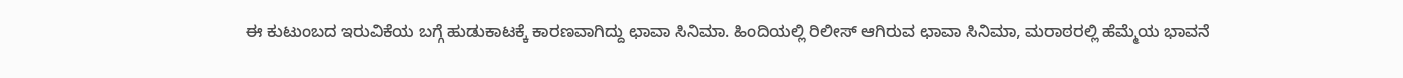ಈ ಕುಟುಂಬದ ಇರುವಿಕೆಯ ಬಗ್ಗೆ ಹುಡುಕಾಟಕ್ಕೆ ಕಾರಣವಾಗಿದ್ದು ಛಾವಾ ಸಿನಿಮಾ. ಹಿಂದಿಯಲ್ಲಿ ರಿಲೀಸ್ ಆಗಿರುವ ಛಾವಾ ಸಿನಿಮಾ, ಮರಾಠರಲ್ಲಿ ಹೆಮ್ಮೆಯ ಭಾವನೆ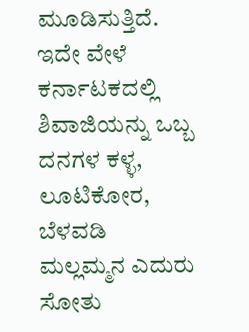ಮೂಡಿಸುತ್ತಿದೆ. ಇದೇ ವೇಳೆ ಕರ್ನಾಟಕದಲ್ಲಿ ಶಿವಾಜಿಯನ್ನು ಒಬ್ಬ ದನಗಳ ಕಳ್ಳ, ಲೂಟಿಕೋರ, ಬೆಳವಡಿ ಮಲ್ಲಮ್ಮನ ಎದುರು ಸೋತು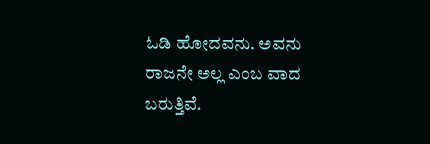ಓಡಿ ಹೋದವನು. ಅವನು ರಾಜನೇ ಅಲ್ಲ ಎಂಬ ವಾದ ಬರುತ್ತಿವೆ.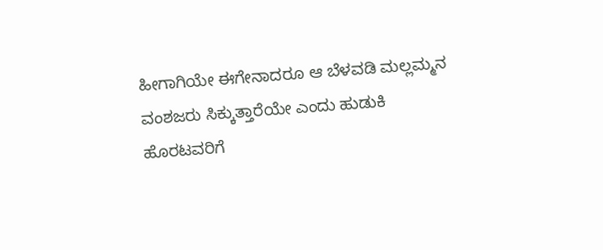ಹೀಗಾಗಿಯೇ ಈಗೇನಾದರೂ ಆ ಬೆಳವಡಿ ಮಲ್ಲಮ್ಮನ ವಂಶಜರು ಸಿಕ್ಕುತ್ತಾರೆಯೇ ಎಂದು ಹುಡುಕಿ ಹೊರಟವರಿಗೆ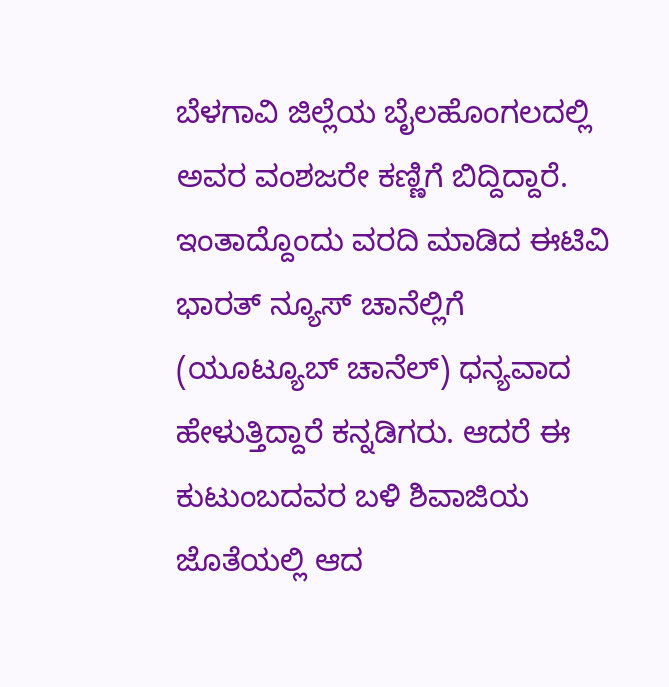ಬೆಳಗಾವಿ ಜಿಲ್ಲೆಯ ಬೈಲಹೊಂಗಲದಲ್ಲಿ ಅವರ ವಂಶಜರೇ ಕಣ್ಣಿಗೆ ಬಿದ್ದಿದ್ದಾರೆ. ಇಂತಾದ್ದೊಂದು ವರದಿ ಮಾಡಿದ ಈಟಿವಿ ಭಾರತ್ ನ್ಯೂಸ್ ಚಾನೆಲ್ಲಿಗೆ (ಯೂಟ್ಯೂಬ್ ಚಾನೆಲ್) ಧನ್ಯವಾದ ಹೇಳುತ್ತಿದ್ದಾರೆ ಕನ್ನಡಿಗರು. ಆದರೆ ಈ ಕುಟುಂಬದವರ ಬಳಿ ಶಿವಾಜಿಯ ಜೊತೆಯಲ್ಲಿ ಆದ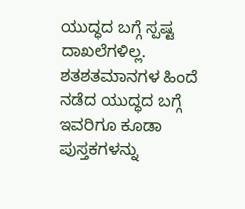ಯುದ್ಧದ ಬಗ್ಗೆ ಸ್ಪಷ್ಟ ದಾಖಲೆಗಳಿಲ್ಲ. ಶತಶತಮಾನಗಳ ಹಿಂದೆ ನಡೆದ ಯುದ್ಧದ ಬಗ್ಗೆ ಇವರಿಗೂ ಕೂಡಾ ಪುಸ್ತಕಗಳನ್ನು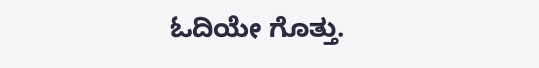ಓದಿಯೇ ಗೊತ್ತು.